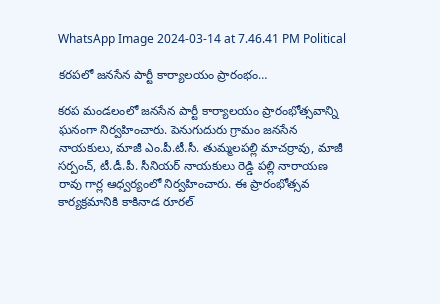WhatsApp Image 2024-03-14 at 7.46.41 PM Political

కరపలో జనసేన పార్టీ కార్యాలయం ప్రారంభం…

కరప మండలంలో జనసేన పార్టీ కార్యాలయం ప్రారంభోత్సవాన్ని ఘనంగా నిర్వహించారు. పెనుగుదురు గ్రామం జనసేన నాయకులు, మాజీ ఎం.పీ.టీ.సీ. తుమ్మలపల్లి మాచర్రావు, మాజీ సర్పంచ్, టీ.డీ.పీ. సీనియర్ నాయకులు రెడ్డి పల్లి నారాయణ రావు గార్ల ఆధ్వర్యంలో నిర్వహించారు. ఈ ప్రారంభోత్సవ కార్యక్రమానికి కాకినాడ రూరల్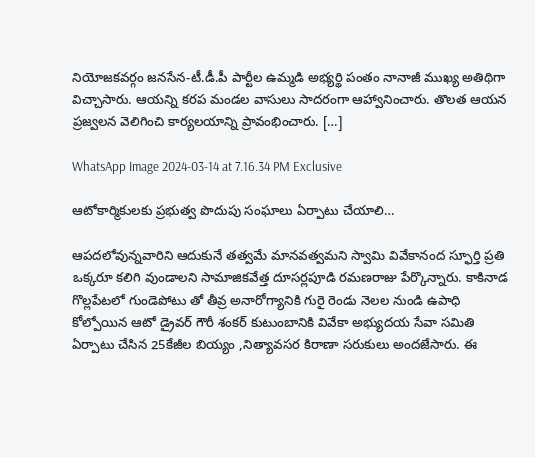నియోజకవర్గం జనసేన-టీ.డీ.పీ పార్టీల ఉమ్మడి అభ్యర్థి పంతం నానాజీ ముఖ్య అతిథిగా విచ్చాసారు. ఆయన్ని కరప మండల వాసులు సాదరంగా ఆహ్వానించారు. తొలత ఆయన ప్రజ్వలన వెలిగించి కార్యలయాన్ని ప్రావంభించారు. […]

WhatsApp Image 2024-03-14 at 7.16.34 PM Exclusive

ఆటోకార్మికులకు ప్రభుత్వ పొదుపు సంఘాలు ఏర్పాటు చేయాలి…

ఆపదలోవున్నవారిని ఆదుకునే తత్వమే మానవత్వమని స్వామి వివేకానంద స్ఫూర్తి ప్రతి ఒక్కరూ కలిగి వుండాలని సామాజికవేత్త దూసర్లపూడి రమణరాజు పేర్కొన్నారు. కాకినాడ గొల్లపేటలో గుండెపోటు తో తీవ్ర అనారోగ్యానికి గురై రెండు నెలల నుండి ఉపాధి కోల్పోయిన ఆటో డ్రైవర్ గౌరీ శంకర్ కుటుంబానికి వివేకా అభ్యుదయ సేవా సమితి ఏర్పాటు చేసిన 25కేజీల బియ్యం ,నిత్యావసర కిరాణా సరుకులు అందజేసారు. ఈ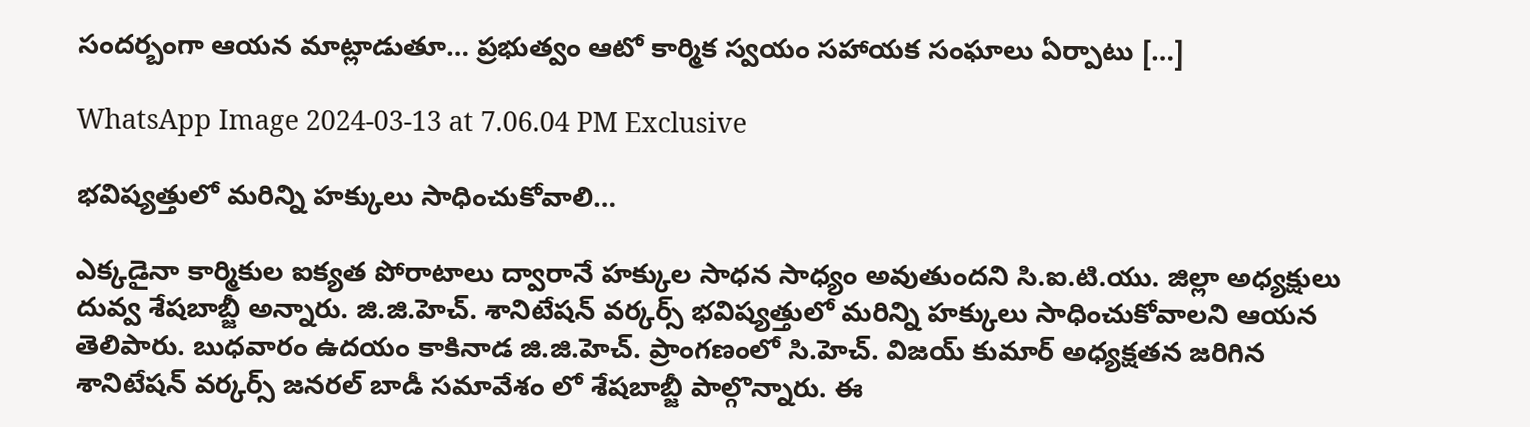సందర్బంగా ఆయన మాట్లాడుతూ… ప్రభుత్వం ఆటో కార్మిక స్వయం సహాయక సంఘాలు ఏర్పాటు […]

WhatsApp Image 2024-03-13 at 7.06.04 PM Exclusive

భవిష్యత్తులో మరిన్ని హక్కులు సాధించుకోవాలి…

ఎక్కడైనా కార్మికుల ఐక్యత పోరాటాలు ద్వారానే హక్కుల సాధన సాధ్యం అవుతుందని సి.ఐ.టి.యు. జిల్లా అధ్యక్షులు దువ్వ శేషబాబ్జీ అన్నారు. జి.జి.హెచ్. శానిటేషన్ వర్కర్స్ భవిష్యత్తులో మరిన్ని హక్కులు సాధించుకోవాలని ఆయన తెలిపారు. బుధవారం ఉదయం కాకినాడ జి.జి.హెచ్. ప్రాంగణంలో సి.హెచ్. విజయ్ కుమార్ అధ్యక్షతన జరిగిన శానిటేషన్ వర్కర్స్ జనరల్ బాడీ సమావేశం లో శేషబాబ్జీ పాల్గొన్నారు. ఈ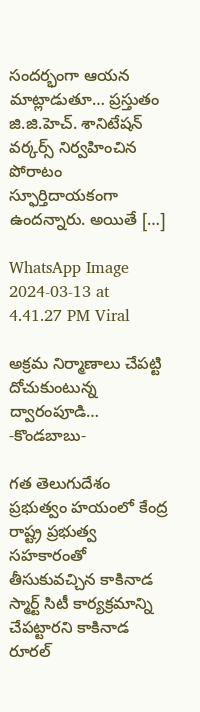సందర్భంగా ఆయన మాట్లాడుతూ… ప్రస్తుతం జి.జి.హెచ్. శానిటేషన్ వర్కర్స్ నిర్వహించిన పోరాటం స్ఫూర్తిదాయకంగా ఉందన్నారు. అయితే […]

WhatsApp Image 2024-03-13 at 4.41.27 PM Viral

అక్రమ నిర్మాణాలు చేపట్టి దోచుకుంటున్న ద్వారంపూడి… -కొండబాబు-

గత తెలుగుదేశం ప్రభుత్వం హయంలో కేంద్ర రాష్ట్ర ప్రభుత్వ సహకారంతో తీసుకువచ్చిన కాకినాడ స్మార్ట్ సిటీ కార్యక్రమాన్ని చేపట్టారని కాకినాడ రూరల్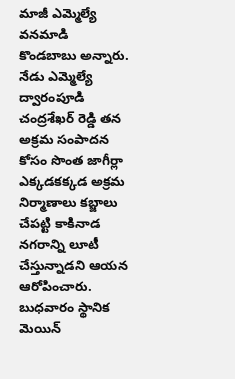మాజీ ఎమ్మెల్యే వనమాడి కొండబాబు అన్నారు. నేడు ఎమ్మెల్యే ద్వారంపూడి చంద్రశేఖర్ రెడ్డి తన అక్రమ సంపాదన కోసం సొంత జాగీర్లా ఎక్కడకక్కడ అక్రమ నిర్మాణాలు కబ్జాలు చేపట్టి కాకినాడ నగరాన్ని లూటీ చేస్తున్నాడని ఆయన ఆరోపించారు. బుధవారం స్థానిక మెయిన్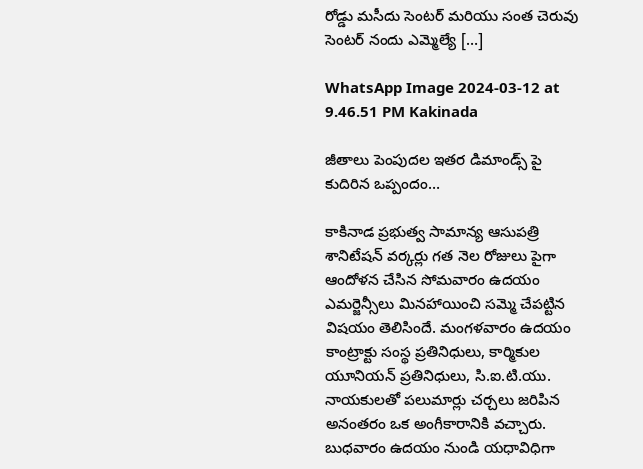రోడ్డు మసీదు సెంటర్ మరియు సంత చెరువు సెంటర్ నందు ఎమ్మెల్యే […]

WhatsApp Image 2024-03-12 at 9.46.51 PM Kakinada

జీతాలు పెంపుదల ఇతర డిమాండ్స్ పై కుదిరిన ఒప్పందం…

కాకినాడ ప్రభుత్వ సామాన్య ఆసుపత్రి శానిటేషన్ వర్కర్లు గత నెల రోజులు పైగా ఆందోళన చేసిన సోమవారం ఉదయం ఎమర్జెన్సీలు మినహాయించి సమ్మె చేపట్టిన విషయం తెలిసిందే. మంగళవారం ఉదయం కాంట్రాక్టు సంస్థ ప్రతినిధులు, కార్మికుల యూనియన్ ప్రతినిధులు, సి.ఐ.టి.యు. నాయకులతో పలుమార్లు చర్చలు జరిపిన అనంతరం ఒక అంగీకారానికి వచ్చారు. బుధవారం ఉదయం నుండి యధావిధిగా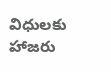విధులకు హాజరు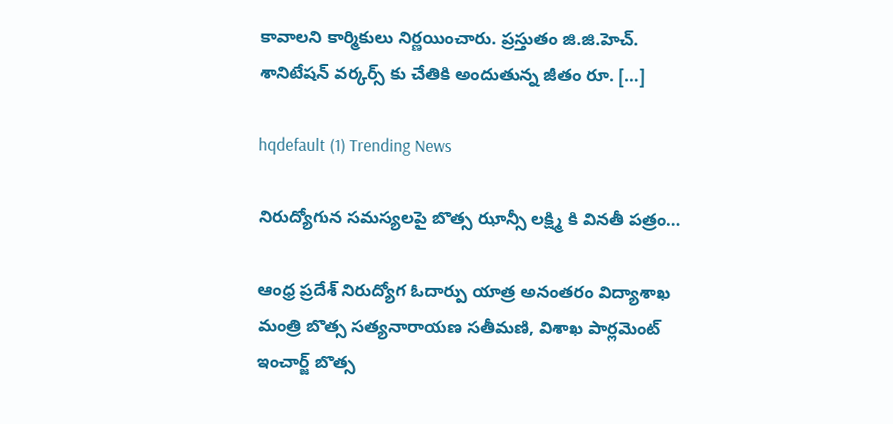కావాలని కార్మికులు నిర్ణయించారు. ప్రస్తుతం జి.జి.హెచ్. శానిటేషన్ వర్కర్స్ కు చేతికి అందుతున్న జీతం రూ. […]

hqdefault (1) Trending News

నిరుద్యోగున సమస్యలపై బొత్స ఝాన్సీ లక్ష్మి కి వినతీ పత్రం…

ఆంధ్ర ప్రదేశ్ నిరుద్యోగ ఓదార్పు యాత్ర అనంతరం విద్యాశాఖ మంత్రి బొత్స సత్యనారాయణ సతీమణి, విశాఖ పార్లమెంట్ ఇంచార్జ్ బొత్స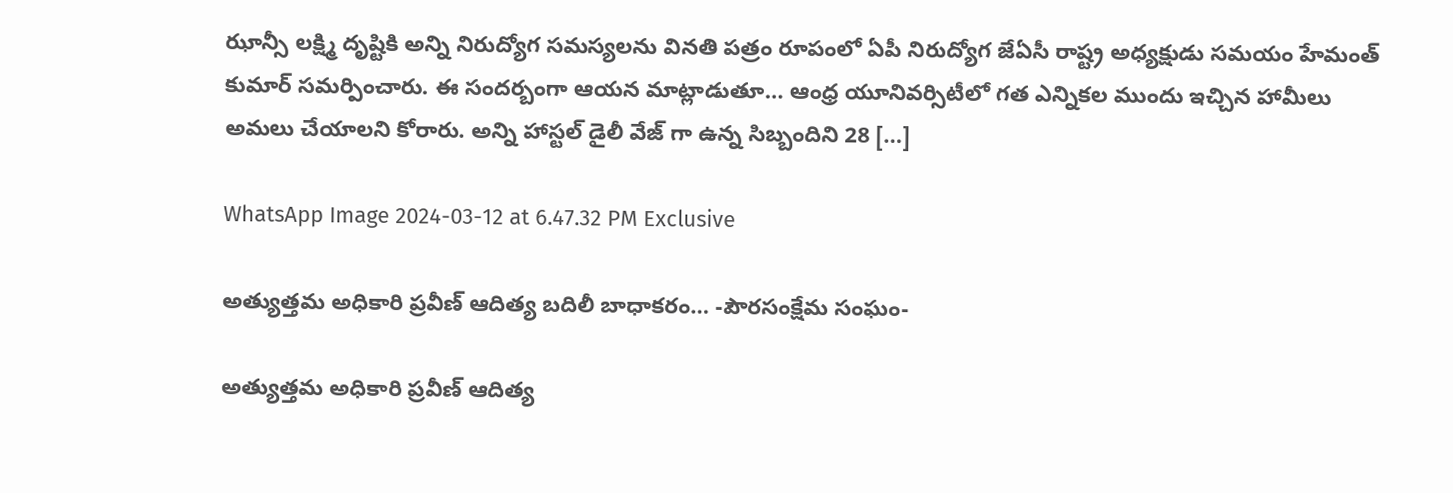ఝాన్సీ లక్ష్మి దృష్టికి అన్ని నిరుద్యోగ సమస్యలను వినతి పత్రం రూపంలో ఏపీ నిరుద్యోగ జేఏసీ రాష్ట్ర అధ్యక్షుడు సమయం హేమంత్ కుమార్ సమర్పించారు. ఈ సందర్బంగా ఆయన మాట్లాడుతూ… ఆంధ్ర యూనివర్సిటీలో గత ఎన్నికల ముందు ఇచ్చిన హామీలు అమలు చేయాలని కోరారు. అన్ని హాస్టల్ డైలీ వేజ్ గా ఉన్న సిబ్బందిని 28 […]

WhatsApp Image 2024-03-12 at 6.47.32 PM Exclusive

అత్యుత్తమ అధికారి ప్రవీణ్ ఆదిత్య బదిలీ బాధాకరం… -పౌరసంక్షేమ సంఘం-

అత్యుత్తమ అధికారి ప్రవీణ్ ఆదిత్య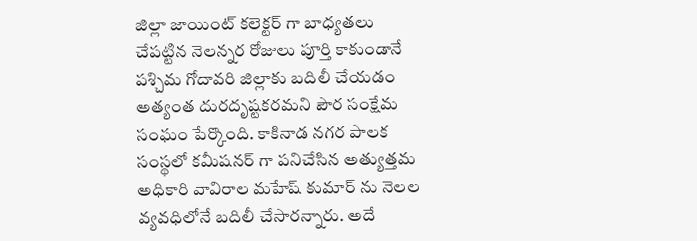జిల్లా జాయింట్ కలెక్టర్ గా బాధ్యతలు చేపట్టిన నెలన్నర రోజులు పూర్తి కాకుండానే పశ్చిమ గోదావరి జిల్లాకు బదిలీ చేయడం అత్యంత దురదృష్టకరమని పౌర సంక్షేమ సంఘం పేర్కొంది. కాకినాడ నగర పాలక సంస్థలో కమీషనర్ గా పనిచేసిన అత్యుత్తమ అధికారి వావిరాల మహేష్ కుమార్ ను నెలల వ్యవధిలోనే బదిలీ చేసారన్నారు. అదే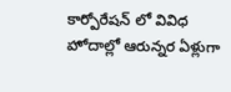కార్పోరేషన్ లో వివిధ హోదాల్లో ఆరున్నర ఏళ్లుగా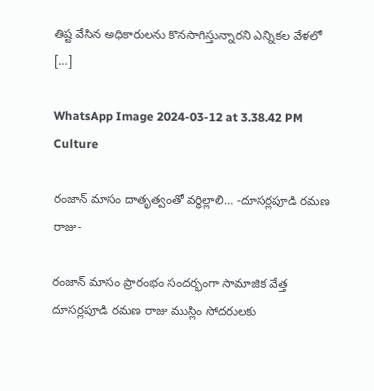తిష్ట వేసిన అధికారులను కొనసాగిస్తున్నారని ఎన్నికల వేళలో […]

WhatsApp Image 2024-03-12 at 3.38.42 PM Culture

రంజాన్ మాసం దాతృత్వంతో వర్ధిల్లాలి… -దూసర్లపూడి రమణ రాజు-

రంజాన్ మాసం ప్రారంభం సందర్భంగా సామాజిక వేత్త దూసర్లపూడి రమణ రాజు ముస్లిం సోదరులకు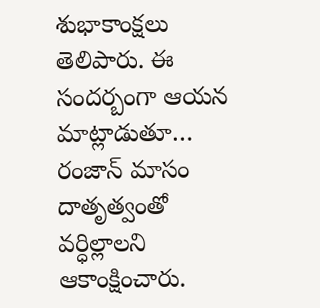శుభాకాంక్షలు తెలిపారు. ఈ సందర్బంగా ఆయన మాట్లాడుతూ… రంజాన్ మాసం దాతృత్వంతో వర్ధిల్లాలని ఆకాంక్షించారు.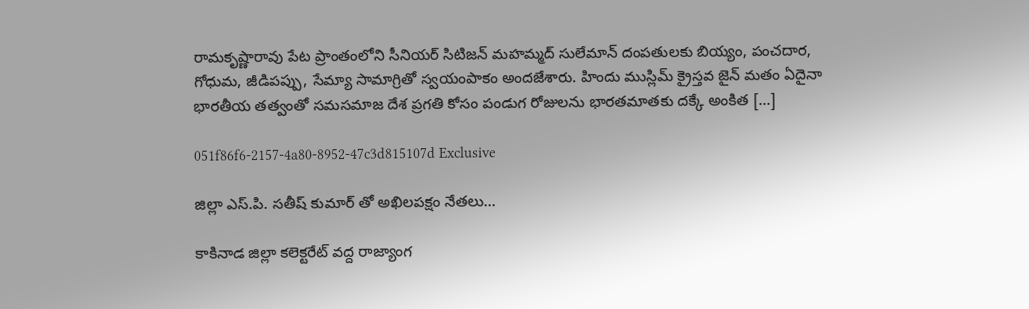రామకృష్ణారావు పేట ప్రాంతంలోని సీనియర్ సిటిజన్ మహమ్మద్ సులేమాన్ దంపతులకు బియ్యం, పంచదార, గోధుమ, జీడిపప్పు, సేమ్యా సామాగ్రితో స్వయంపాకం అందజేశారు. హిందు ముస్లిమ్ క్రైస్తవ జైన్ మతం ఏదైనా భారతీయ తత్వంతో సమసమాజ దేశ ప్రగతి కోసం పండుగ రోజులను భారతమాతకు దక్కే అంకిత […]

051f86f6-2157-4a80-8952-47c3d815107d Exclusive

జిల్లా ఎస్.పి. సతీష్ కుమార్ తో అఖిలపక్షం నేతలు…

కాకినాడ జిల్లా కలెక్టరేట్ వద్ద రాజ్యాంగ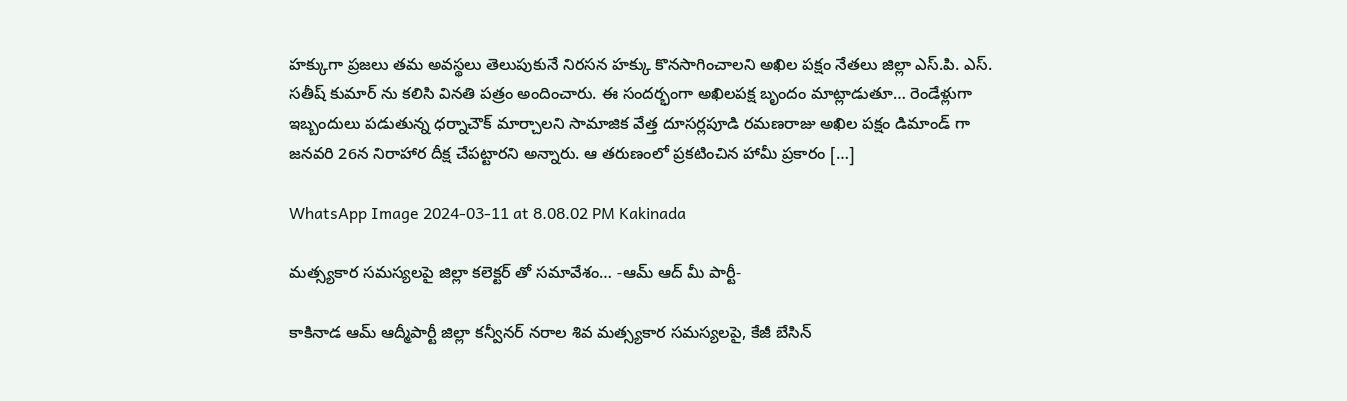హక్కుగా ప్రజలు తమ అవస్థలు తెలుపుకునే నిరసన హక్కు కొనసాగించాలని అఖిల పక్షం నేతలు జిల్లా ఎస్.పి. ఎస్. సతీష్ కుమార్ ను కలిసి వినతి పత్రం అందించారు. ఈ సందర్భంగా అఖిలపక్ష బృందం మాట్లాడుతూ… రెండేళ్లుగా ఇబ్బందులు పడుతున్న ధర్నాచౌక్ మార్చాలని సామాజిక వేత్త దూసర్లపూడి రమణరాజు అఖిల పక్షం డిమాండ్ గా జనవరి 26న నిరాహార దీక్ష చేపట్టారని అన్నారు. ఆ తరుణంలో ప్రకటించిన హామీ ప్రకారం […]

WhatsApp Image 2024-03-11 at 8.08.02 PM Kakinada

మత్స్యకార సమస్యలపై జిల్లా కలెక్టర్ తో సమావేశం… -ఆమ్ ఆద్ మీ పార్టీ-

కాకినాడ ఆమ్ ఆద్మీపార్టీ జిల్లా కన్వీనర్ నరాల శివ మత్స్యకార సమస్యలపై, కేజీ బేసిన్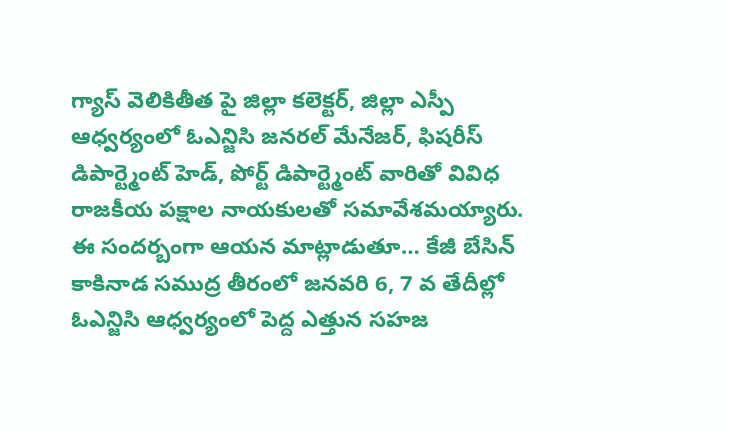గ్యాస్ వెలికితీత పై జిల్లా కలెక్టర్, జిల్లా ఎస్పీ ఆధ్వర్యంలో ఓఎన్జిసి జనరల్ మేనేజర్, ఫిషరీస్ డిపార్ట్మెంట్ హెడ్, పోర్ట్ డిపార్ట్మెంట్ వారితో వివిధ రాజకీయ పక్షాల నాయకులతో సమావేశమయ్యారు. ఈ సందర్బంగా ఆయన మాట్లాడుతూ… కేజీ బేసిన్ కాకినాడ సముద్ర తీరంలో జనవరి 6, 7 వ తేదీల్లో ఓఎన్జిసి ఆధ్వర్యంలో పెద్ద ఎత్తున సహజ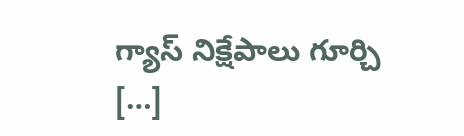గ్యాస్ నిక్షేపాలు గూర్చి […]